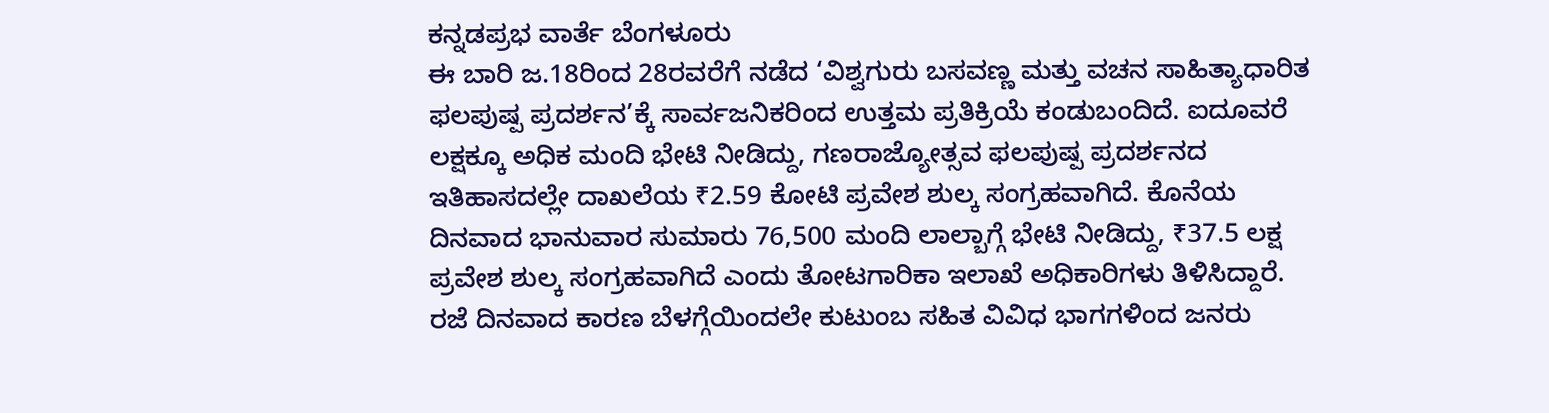ಕನ್ನಡಪ್ರಭ ವಾರ್ತೆ ಬೆಂಗಳೂರು
ಈ ಬಾರಿ ಜ.18ರಿಂದ 28ರವರೆಗೆ ನಡೆದ ‘ವಿಶ್ವಗುರು ಬಸವಣ್ಣ ಮತ್ತು ವಚನ ಸಾಹಿತ್ಯಾಧಾರಿತ ಫಲಪುಷ್ಪ ಪ್ರದರ್ಶನ’ಕ್ಕೆ ಸಾರ್ವಜನಿಕರಿಂದ ಉತ್ತಮ ಪ್ರತಿಕ್ರಿಯೆ ಕಂಡುಬಂದಿದೆ. ಐದೂವರೆ ಲಕ್ಷಕ್ಕೂ ಅಧಿಕ ಮಂದಿ ಭೇಟಿ ನೀಡಿದ್ದು, ಗಣರಾಜ್ಯೋತ್ಸವ ಫಲಪುಷ್ಪ ಪ್ರದರ್ಶನದ ಇತಿಹಾಸದಲ್ಲೇ ದಾಖಲೆಯ ₹2.59 ಕೋಟಿ ಪ್ರವೇಶ ಶುಲ್ಕ ಸಂಗ್ರಹವಾಗಿದೆ. ಕೊನೆಯ ದಿನವಾದ ಭಾನುವಾರ ಸುಮಾರು 76,500 ಮಂದಿ ಲಾಲ್ಬಾಗ್ಗೆ ಭೇಟಿ ನೀಡಿದ್ದು, ₹37.5 ಲಕ್ಷ ಪ್ರವೇಶ ಶುಲ್ಕ ಸಂಗ್ರಹವಾಗಿದೆ ಎಂದು ತೋಟಗಾರಿಕಾ ಇಲಾಖೆ ಅಧಿಕಾರಿಗಳು ತಿಳಿಸಿದ್ದಾರೆ.
ರಜೆ ದಿನವಾದ ಕಾರಣ ಬೆಳಗ್ಗೆಯಿಂದಲೇ ಕುಟುಂಬ ಸಹಿತ ವಿವಿಧ ಭಾಗಗಳಿಂದ ಜನರು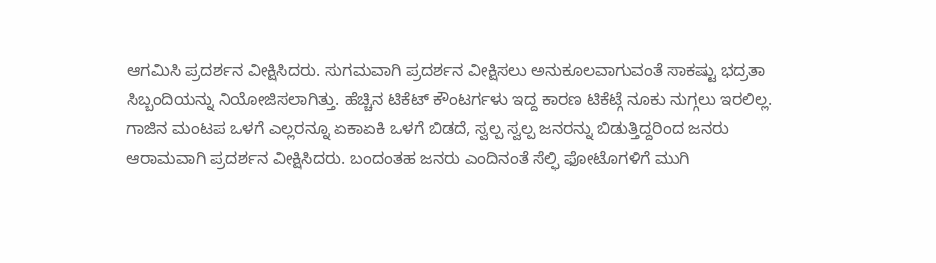ಆಗಮಿಸಿ ಪ್ರದರ್ಶನ ವೀಕ್ಷಿಸಿದರು. ಸುಗಮವಾಗಿ ಪ್ರದರ್ಶನ ವೀಕ್ಷಿಸಲು ಅನುಕೂಲವಾಗುವಂತೆ ಸಾಕಷ್ಟು ಭದ್ರತಾ ಸಿಬ್ಬಂದಿಯನ್ನು ನಿಯೋಜಿಸಲಾಗಿತ್ತು. ಹೆಚ್ಚಿನ ಟಿಕೆಟ್ ಕೌಂಟರ್ಗಳು ಇದ್ದ ಕಾರಣ ಟಿಕೆಟ್ಗೆ ನೂಕು ನುಗ್ಗಲು ಇರಲಿಲ್ಲ. ಗಾಜಿನ ಮಂಟಪ ಒಳಗೆ ಎಲ್ಲರನ್ನೂ ಏಕಾಏಕಿ ಒಳಗೆ ಬಿಡದೆ, ಸ್ವಲ್ಪ ಸ್ವಲ್ಪ ಜನರನ್ನು ಬಿಡುತ್ತಿದ್ದರಿಂದ ಜನರು ಆರಾಮವಾಗಿ ಪ್ರದರ್ಶನ ವೀಕ್ಷಿಸಿದರು. ಬಂದಂತಹ ಜನರು ಎಂದಿನಂತೆ ಸೆಲ್ಫಿ ಫೋಟೊಗಳಿಗೆ ಮುಗಿ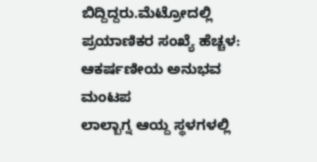ಬಿದ್ದಿದ್ದರು.ಮೆಟ್ರೋದಲ್ಲಿ ಪ್ರಯಾಣಿಕರ ಸಂಖ್ಯೆ ಹೆಚ್ಚಳ:
ಆಕರ್ಷಣೀಯ ಅನುಭವ ಮಂಟಪ
ಲಾಲ್ಬಾಗ್ನ ಆಯ್ದ ಸ್ಥಳಗಳಲ್ಲಿ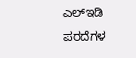ಎಲ್ಇಡಿ ಪರದೆಗಳ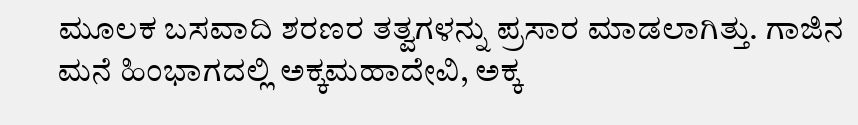ಮೂಲಕ ಬಸವಾದಿ ಶರಣರ ತತ್ವಗಳನ್ನು ಪ್ರಸಾರ ಮಾಡಲಾಗಿತ್ತು. ಗಾಜಿನ ಮನೆ ಹಿಂಭಾಗದಲ್ಲಿ ಅಕ್ಕಮಹಾದೇವಿ, ಅಕ್ಕ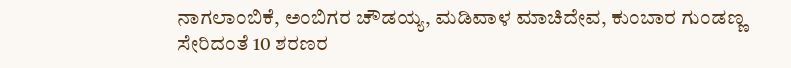ನಾಗಲಾಂಬಿಕೆ, ಅಂಬಿಗರ ಚೌಡಯ್ಯ, ಮಡಿವಾಳ ಮಾಚಿದೇವ, ಕುಂಬಾರ ಗುಂಡಣ್ಣ ಸೇರಿದಂತೆ 10 ಶರಣರ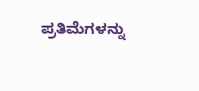ಪ್ರತಿಮೆಗಳನ್ನು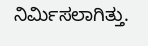ನಿರ್ಮಿಸಲಾಗಿತ್ತು.